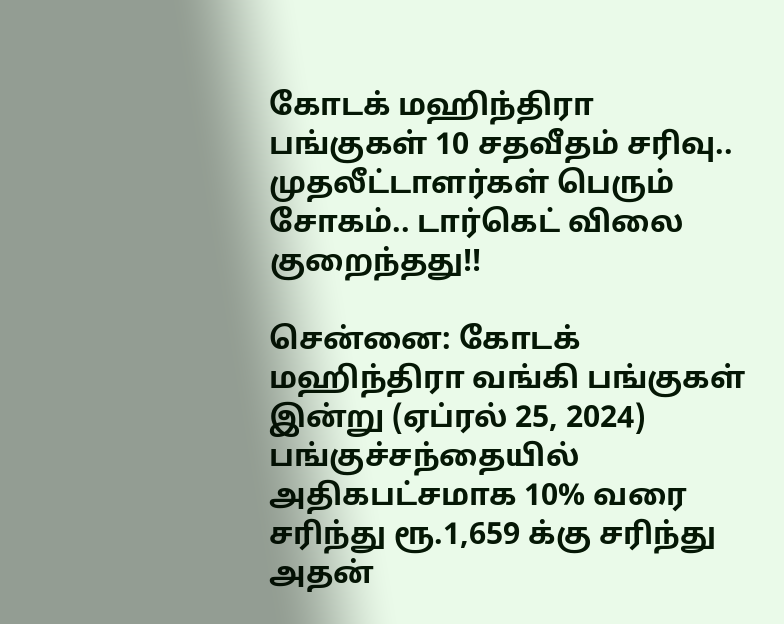கோடக் மஹிந்திரா பங்குகள் 10 சதவீதம் சரிவு.. முதலீட்டாளர்கள் பெரும் சோகம்.. டார்கெட் விலை குறைந்தது!!

சென்னை: கோடக் மஹிந்திரா வங்கி பங்குகள் இன்று (ஏப்ரல் 25, 2024) பங்குச்சந்தையில் அதிகபட்சமாக 10% வரை சரிந்து ரூ.1,659 க்கு சரிந்து அதன்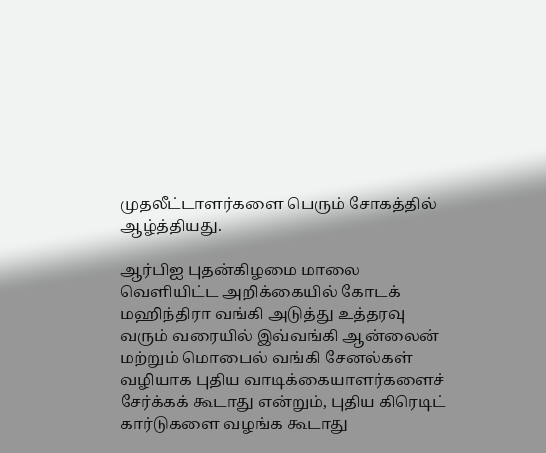முதலீட்டாளர்களை பெரும் சோகத்தில் ஆழ்த்தியது.

ஆர்பிஐ புதன்கிழமை மாலை வெளியிட்ட அறிக்கையில் கோடக் மஹிந்திரா வங்கி அடுத்து உத்தரவு வரும் வரையில் இவ்வங்கி ஆன்லைன் மற்றும் மொபைல் வங்கி சேனல்கள் வழியாக புதிய வாடிக்கையாளர்களைச் சேர்க்கக் கூடாது என்றும், புதிய கிரெடிட் கார்டுகளை வழங்க கூடாது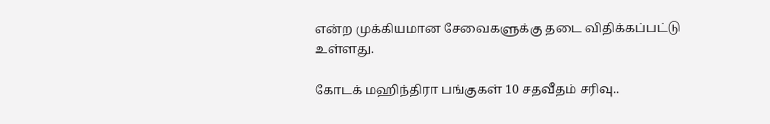என்ற முக்கியமான சேவைகளுக்கு தடை விதிக்கப்பட்டு உள்ளது.

கோடக் மஹிந்திரா பங்குகள் 10 சதவீதம் சரிவு..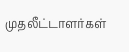முதலீட்டாளர்கள்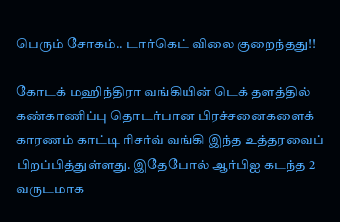பெரும் சோகம்.. டார்கெட் விலை குறைந்தது!!

கோடக் மஹிந்திரா வங்கியின் டெக் தளத்தில் கண்காணிப்பு தொடர்பான பிரச்சனைகளைக் காரணம் காட்டி ரிசர்வ் வங்கி இந்த உத்தரவைப் பிறப்பித்துள்ளது. இதேபோல் ஆர்பிஐ கடந்த 2 வருடமாக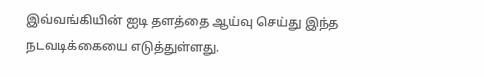இவ்வங்கியின் ஐடி தளத்தை ஆய்வு செய்து இந்த நடவடிக்கையை எடுத்துள்ளது.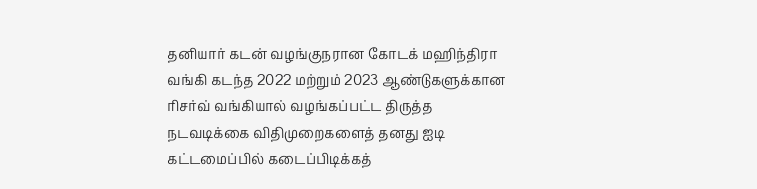தனியார் கடன் வழங்குநரான கோடக் மஹிந்திரா வங்கி கடந்த 2022 மற்றும் 2023 ஆண்டுகளுக்கான ரிசர்வ் வங்கியால் வழங்கப்பட்ட திருத்த நடவடிக்கை விதிமுறைகளைத் தனது ஐடி கட்டமைப்பில் கடைப்பிடிக்கத்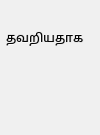தவறியதாக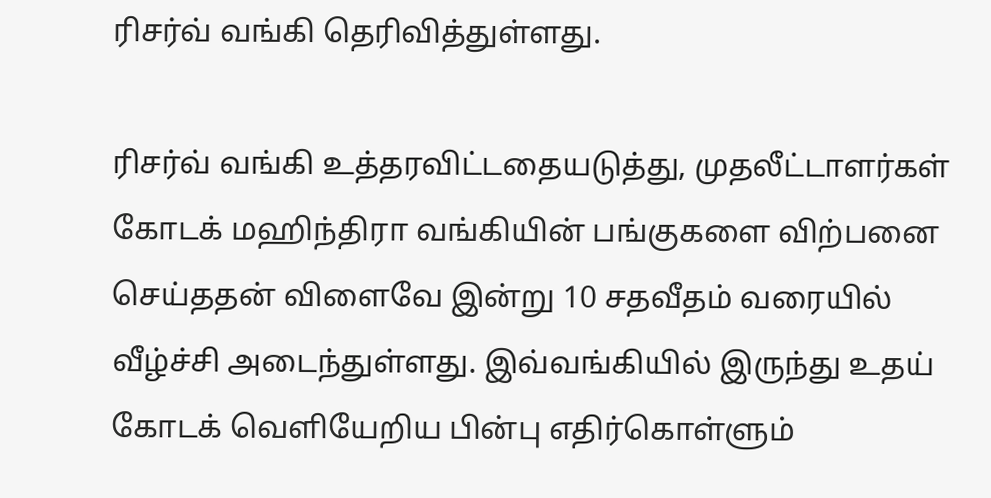ரிசர்வ் வங்கி தெரிவித்துள்ளது.

ரிசர்வ் வங்கி உத்தரவிட்டதையடுத்து, முதலீட்டாளர்கள் கோடக் மஹிந்திரா வங்கியின் பங்குகளை விற்பனை செய்ததன் விளைவே இன்று 10 சதவீதம் வரையில் வீழ்ச்சி அடைந்துள்ளது. இவ்வங்கியில் இருந்து உதய் கோடக் வெளியேறிய பின்பு எதிர்கொள்ளும்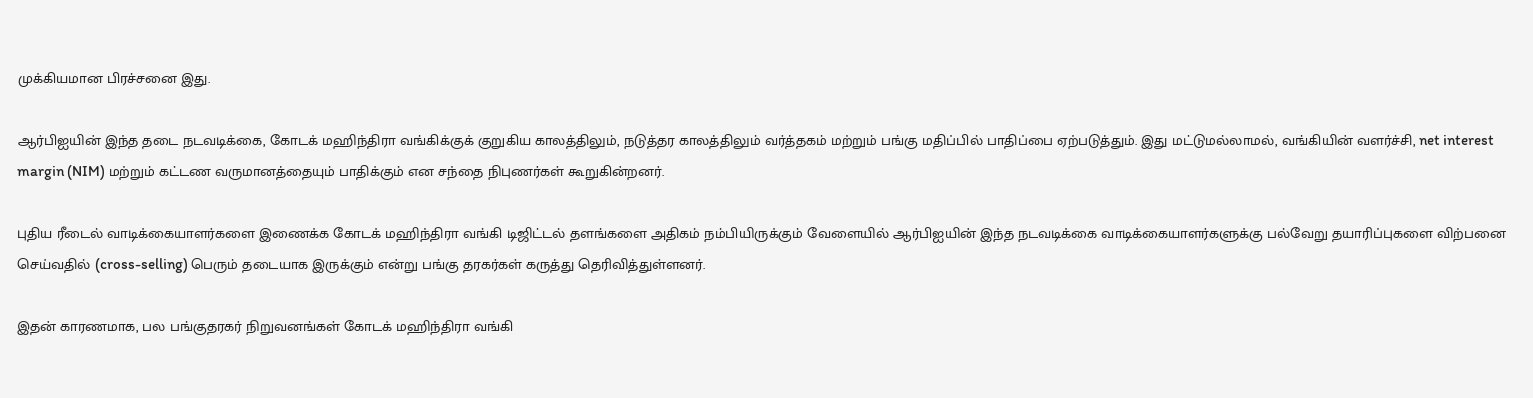முக்கியமான பிரச்சனை இது.

ஆர்பிஐயின் இந்த தடை நடவடிக்கை, கோடக் மஹிந்திரா வங்கிக்குக் குறுகிய காலத்திலும், நடுத்தர காலத்திலும் வர்த்தகம் மற்றும் பங்கு மதிப்பில் பாதிப்பை ஏற்படுத்தும். இது மட்டுமல்லாமல், வங்கியின் வளர்ச்சி, net interest margin (NIM) மற்றும் கட்டண வருமானத்தையும் பாதிக்கும் என சந்தை நிபுணர்கள் கூறுகின்றனர்.

புதிய ரீடைல் வாடிக்கையாளர்களை இணைக்க கோடக் மஹிந்திரா வங்கி டிஜிட்டல் தளங்களை அதிகம் நம்பியிருக்கும் வேளையில் ஆர்பிஐயின் இந்த நடவடிக்கை வாடிக்கையாளர்களுக்கு பல்வேறு தயாரிப்புகளை விற்பனை செய்வதில் (cross-selling) பெரும் தடையாக இருக்கும் என்று பங்கு தரகர்கள் கருத்து தெரிவித்துள்ளனர்.

இதன் காரணமாக, பல பங்குதரகர் நிறுவனங்கள் கோடக் மஹிந்திரா வங்கி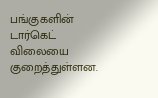பங்குகளின் டார்கெட் விலையை குறைத்துள்ளன.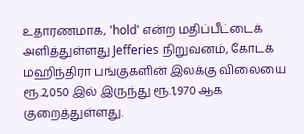உதாரணமாக, 'hold' என்ற மதிப்பீட்டைக் அளித்துள்ளது Jefferies நிறுவனம், கோடக் மஹிந்திரா பங்குகளின் இலக்கு விலையை ரூ.2,050 இல் இருந்து ரூ.1,970 ஆக குறைத்துள்ளது.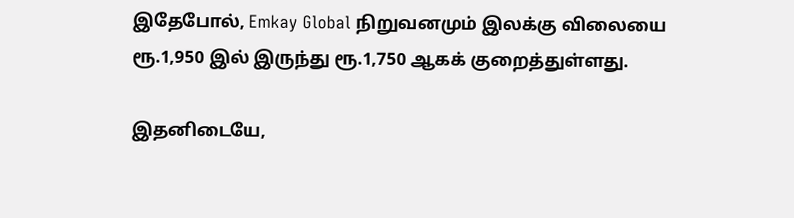இதேபோல், Emkay Global நிறுவனமும் இலக்கு விலையை ரூ.1,950 இல் இருந்து ரூ.1,750 ஆகக் குறைத்துள்ளது.

இதனிடையே,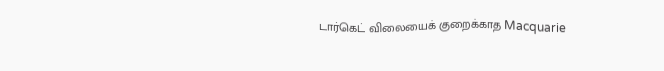டார்கெட் விலையைக் குறைக்காத Macquarie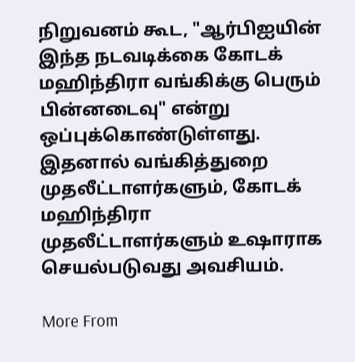நிறுவனம் கூட, "ஆர்பிஐயின் இந்த நடவடிக்கை கோடக் மஹிந்திரா வங்கிக்கு பெரும் பின்னடைவு" என்று ஒப்புக்கொண்டுள்ளது. இதனால் வங்கித்துறை முதலீட்டாளர்களும், கோடக் மஹிந்திரா முதலீட்டாளர்களும் உஷாராக செயல்படுவது அவசியம்.

More From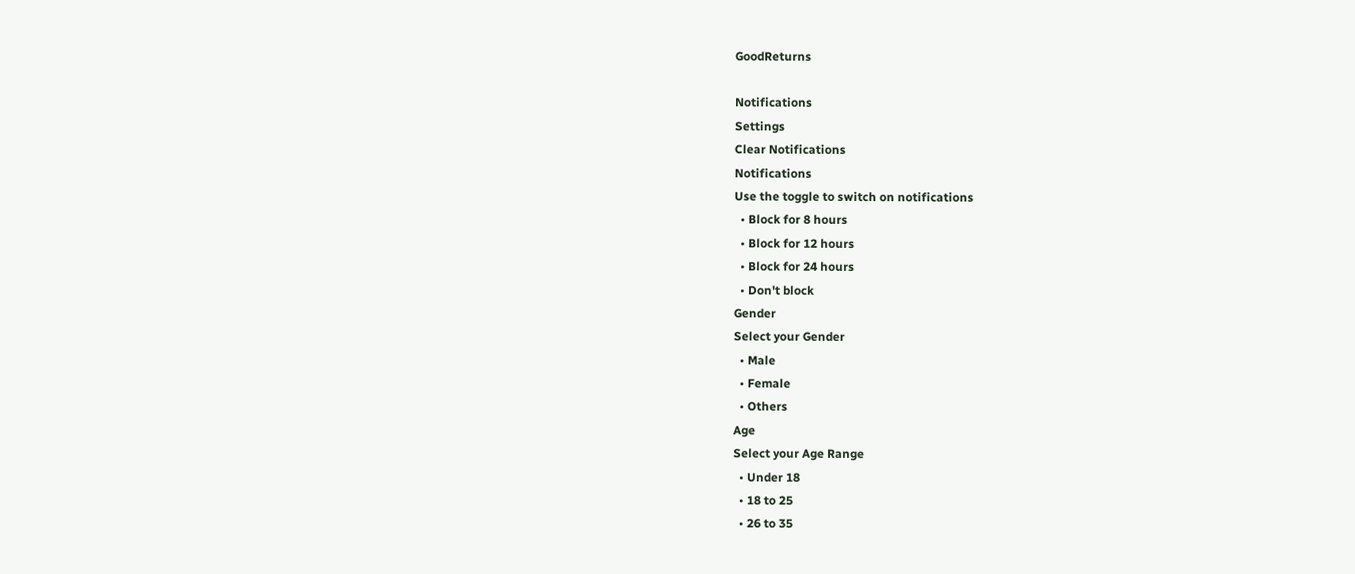GoodReturns

Notifications
Settings
Clear Notifications
Notifications
Use the toggle to switch on notifications
  • Block for 8 hours
  • Block for 12 hours
  • Block for 24 hours
  • Don't block
Gender
Select your Gender
  • Male
  • Female
  • Others
Age
Select your Age Range
  • Under 18
  • 18 to 25
  • 26 to 35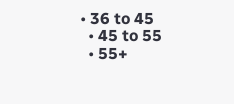• 36 to 45
  • 45 to 55
  • 55+